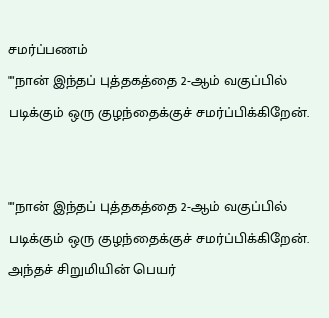சமர்ப்பணம்
""நான் இந்தப் புத்தகத்தை 2-ஆம் வகுப்பில் படிக்கும் ஒரு குழந்தைக்குச் சமர்ப்பிக்கிறேன்.


""நான் இந்தப் புத்தகத்தை 2-ஆம் வகுப்பில் படிக்கும் ஒரு குழந்தைக்குச் சமர்ப்பிக்கிறேன். அந்தச் சிறுமியின் பெயர்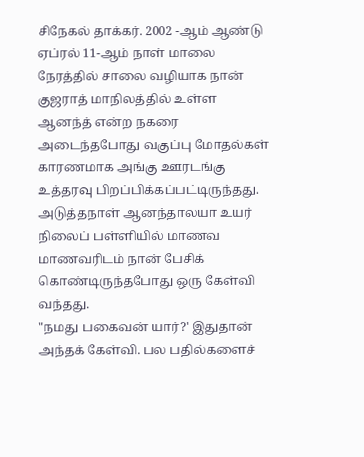சிநேகல் தாக்கர். 2002 -ஆம் ஆண்டு ஏப்ரல் 11-ஆம் நாள் மாலை நேரத்தில் சாலை வழியாக நான் குஜராத் மாநிலத்தில் உள்ள ஆனந்த் என்ற நகரை அடைந்தபோது வகுப்பு மோதல்கள் காரணமாக அங்கு ஊரடங்கு உத்தரவு பிறப்பிக்கப்பட்டிருந்தது.
அடுத்தநாள் ஆனந்தாலயா உயர் நிலைப் பள்ளியில் மாணவ மாணவரிடம் நான் பேசிக் கொண்டிருந்தபோது ஒரு கேள்வி வந்தது.
"நமது பகைவன் யார்?' இதுதான் அந்தக் கேள்வி. பல பதில்களைச்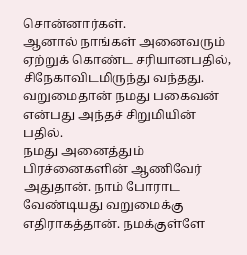சொன்னார்கள்.
ஆனால் நாங்கள் அனைவரும் ஏற்றுக் கொண்ட சரியானபதில், சிநேகாவிடமிருந்து வந்தது. வறுமைதான் நமது பகைவன் என்பது அந்தச் சிறுமியின் பதில்.
நமது அனைத்தும் பிரச்னைகளின் ஆணிவேர் அதுதான். நாம் போராட வேண்டியது வறுமைக்கு எதிராகத்தான். நமக்குள்ளே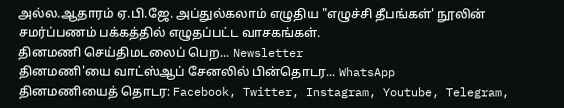அல்ல.ஆதாரம் ஏ.பி.ஜே. அப்துல்கலாம் எழுதிய "எழுச்சி தீபங்கள்' நூலின் சமர்ப்பணம் பக்கத்தில் எழுதப்பட்ட வாசகங்கள்.
தினமணி செய்திமடலைப் பெற... Newsletter
தினமணி'யை வாட்ஸ்ஆப் சேனலில் பின்தொடர... WhatsApp
தினமணியைத் தொடர: Facebook, Twitter, Instagram, Youtube, Telegram,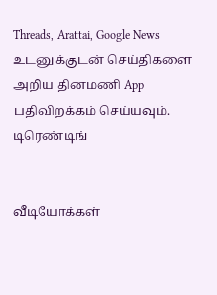Threads, Arattai, Google News
உடனுக்குடன் செய்திகளை அறிய தினமணி App பதிவிறக்கம் செய்யவும்.
டிரெண்டிங்


வீடியோக்கள்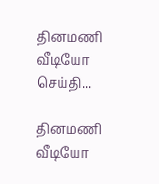தினமணி வீடியோ செய்தி...

தினமணி வீடியோ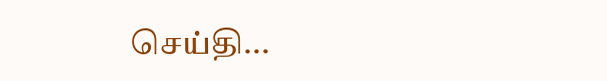செய்தி...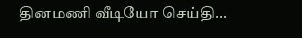தினமணி வீடியோ செய்தி...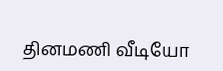தினமணி வீடியோ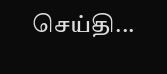செய்தி...